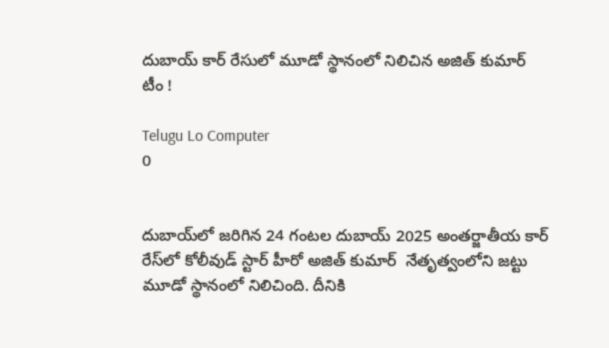దుబాయ్‌ కార్ రేసులో మూడో స్థానంలో నిలిచిన అజిత్ కుమార్ టీం !

Telugu Lo Computer
0


దుబాయ్‌లో జరిగిన 24 గంటల దుబాయ్ 2025 అంతర్జాతీయ కార్ రేస్‌లో కోలీవుడ్ స్టార్ హీరో అజిత్ కుమార్  నేతృత్వంలోని జట్టు మూడో స్థానంలో నిలిచింది. దీనికి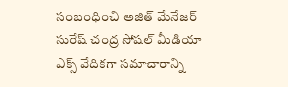సంబంధించి అజిత్ మేనేజర్ సురేష్ చంద్ర సోషల్ మీడియా ఎక్స్ వేదికగా సమాచారాన్ని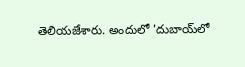తెలియజేశారు. అందులో 'దుబాయ్‌లో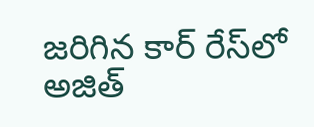జరిగిన కార్ రేస్‌లో అజిత్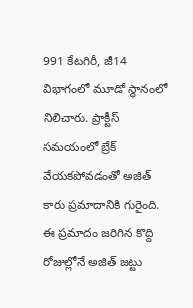991 కేటగిరీ, జీ14 విభాగంలో మూడో స్థానంలో నిలిచారు. ప్రాక్టీస్‌ సమయంలో బ్రేక్‌ వేయకపోవడంతో అజిత్ కారు ప్రమాదానికి గురైంది. ఈ ప్రమాదం జరిగిన కొద్ది రోజుల్లోనే అజిత్ జట్టు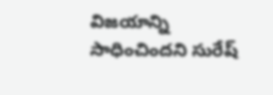విజయాన్ని సాధించిందని సురేష్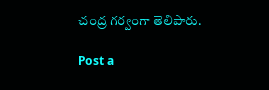చంద్ర గర్వంగా తెలిపారు.

Post a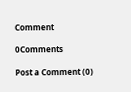Comment

0Comments

Post a Comment (0)